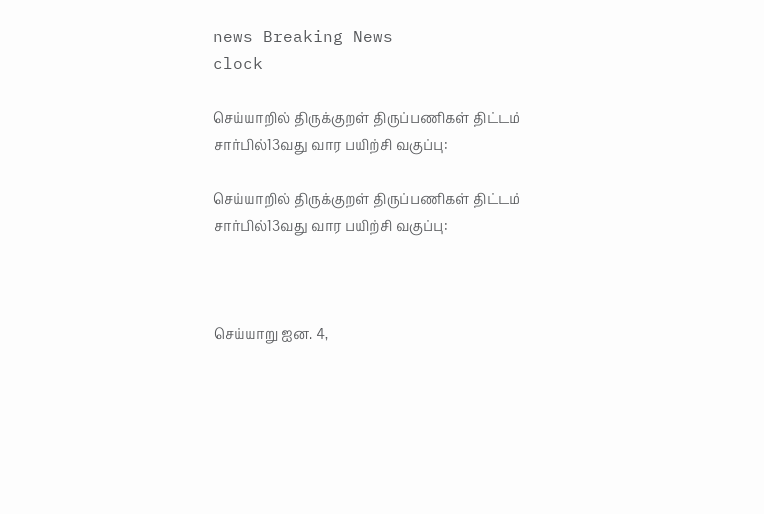news Breaking News
clock

செய்யாறில் திருக்குறள் திருப்பணிகள் திட்டம் சார்பில்13வது வார பயிற்சி வகுப்பு:

செய்யாறில் திருக்குறள் திருப்பணிகள் திட்டம் சார்பில்13வது வார பயிற்சி வகுப்பு:



செய்யாறு ஐன. 4,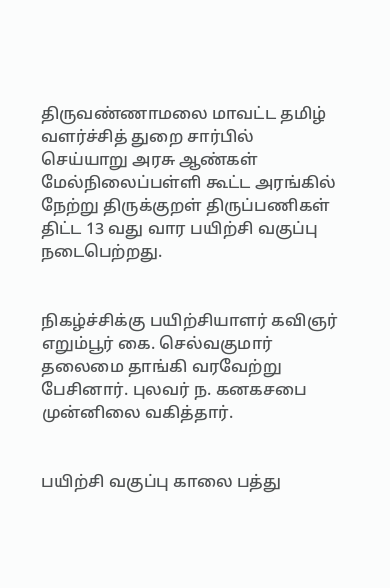திருவண்ணாமலை மாவட்ட தமிழ் வளர்ச்சித் துறை சார்பில் செய்யாறு அரசு ஆண்கள் மேல்நிலைப்பள்ளி கூட்ட அரங்கில் நேற்று திருக்குறள் திருப்பணிகள் திட்ட 13 வது வார பயிற்சி வகுப்பு நடைபெற்றது.


நிகழ்ச்சிக்கு பயிற்சியாளர் கவிஞர் எறும்பூர் கை. செல்வகுமார் தலைமை தாங்கி வரவேற்று பேசினார். புலவர் ந. கனகசபை முன்னிலை வகித்தார்.


பயிற்சி வகுப்பு காலை பத்து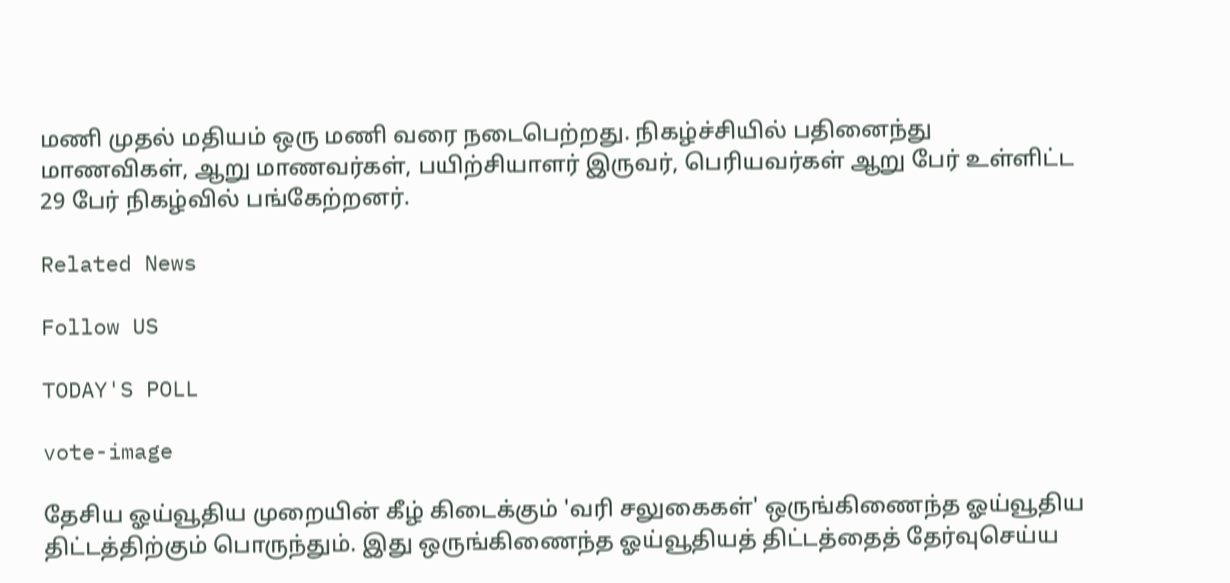மணி முதல் மதியம் ஒரு மணி வரை நடைபெற்றது. நிகழ்ச்சியில் பதினைந்து மாணவிகள், ஆறு மாணவர்கள், பயிற்சியாளர் இருவர், பெரியவர்கள் ஆறு பேர் உள்ளிட்ட 29 பேர் நிகழ்வில் பங்கேற்றனர்.

Related News

Follow US

TODAY'S POLL

vote-image

தேசிய ஓய்வூதிய முறையின் கீழ் கிடைக்கும் 'வரி சலுகைகள்' ஒருங்கிணைந்த ஓய்வூதிய திட்டத்திற்கும் பொருந்தும். இது ஒருங்கிணைந்த ஓய்வூதியத் திட்டத்தைத் தேர்வுசெய்ய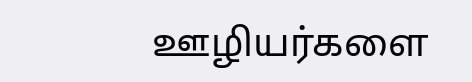ஊழியர்களை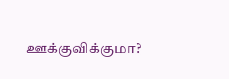ஊக்குவிக்குமா?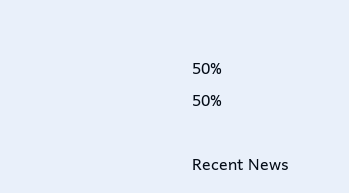50%
50%

Recent News